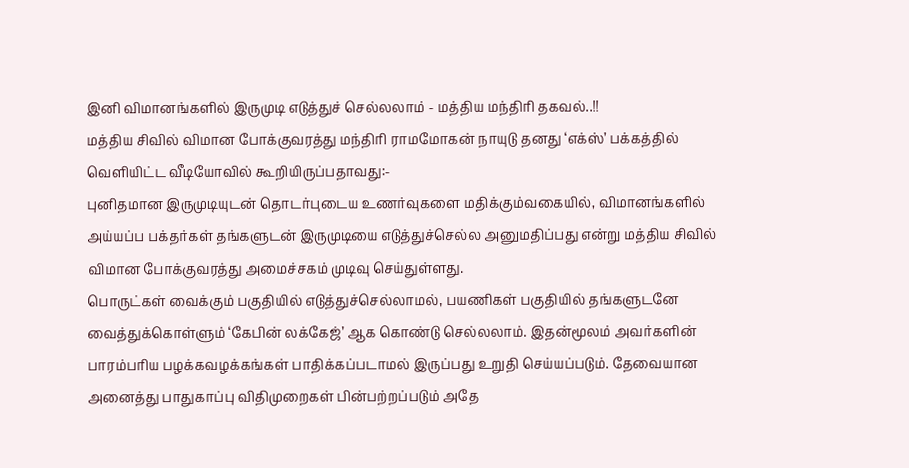இனி விமானங்களில் இருமுடி எடுத்துச் செல்லலாம் - மத்திய மந்திரி தகவல்..!!
மத்திய சிவில் விமான போக்குவரத்து மந்திரி ராமமோகன் நாயுடு தனது ‘எக்ஸ்’ பக்கத்தில் வெளியிட்ட வீடியோவில் கூறியிருப்பதாவது:-
புனிதமான இருமுடியுடன் தொடர்புடைய உணர்வுகளை மதிக்கும்வகையில், விமானங்களில் அய்யப்ப பக்தர்கள் தங்களுடன் இருமுடியை எடுத்துச்செல்ல அனுமதிப்பது என்று மத்திய சிவில் விமான போக்குவரத்து அமைச்சகம் முடிவு செய்துள்ளது.
பொருட்கள் வைக்கும் பகுதியில் எடுத்துச்செல்லாமல், பயணிகள் பகுதியில் தங்களுடனே வைத்துக்கொள்ளும் ‘கேபின் லக்கேஜ்’ ஆக கொண்டு செல்லலாம். இதன்மூலம் அவர்களின் பாரம்பரிய பழக்கவழக்கங்கள் பாதிக்கப்படாமல் இருப்பது உறுதி செய்யப்படும். தேவையான அனைத்து பாதுகாப்பு விதிமுறைகள் பின்பற்றப்படும் அதே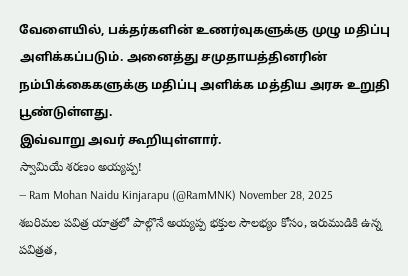வேளையில், பக்தர்களின் உணர்வுகளுக்கு முழு மதிப்பு அளிக்கப்படும். அனைத்து சமுதாயத்தினரின் நம்பிக்கைகளுக்கு மதிப்பு அளிக்க மத்திய அரசு உறுதி பூண்டுள்ளது.
இவ்வாறு அவர் கூறியுள்ளார்.
స్వామియే శరణం అయ్యప్ప!
— Ram Mohan Naidu Kinjarapu (@RamMNK) November 28, 2025
శబరిమల పవిత్ర యాత్రలో పాల్గొనే అయ్యప్ప భక్తుల సౌలభ్యం కోసం, ఇరుముడికి ఉన్న పవిత్రత,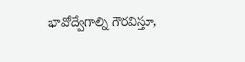భావోద్వేగాల్ని గౌరవిస్తూ,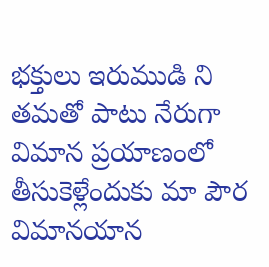భక్తులు ఇరుముడి ని తమతో పాటు నేరుగా విమాన ప్రయాణంలో తీసుకెళ్లేందుకు మా పౌర విమానయాన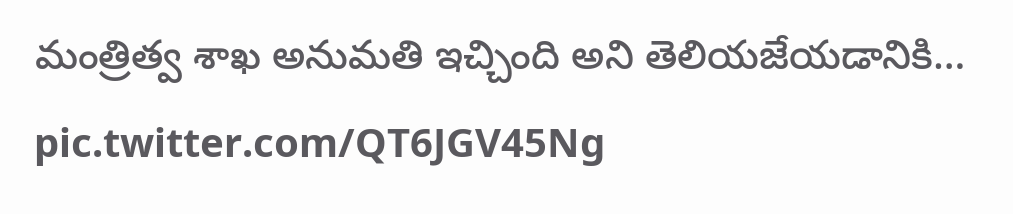మంత్రిత్వ శాఖ అనుమతి ఇచ్చింది అని తెలియజేయడానికి… pic.twitter.com/QT6JGV45Ng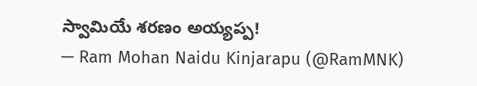స్వామియే శరణం అయ్యప్ప!
— Ram Mohan Naidu Kinjarapu (@RamMNK)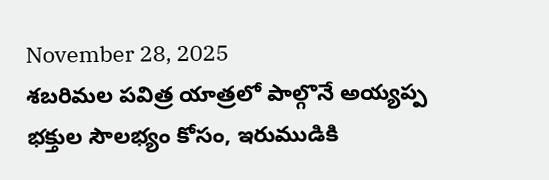November 28, 2025
శబరిమల పవిత్ర యాత్రలో పాల్గొనే అయ్యప్ప భక్తుల సౌలభ్యం కోసం, ఇరుముడికి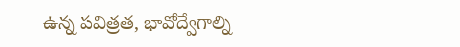ఉన్న పవిత్రత, భావోద్వేగాల్ని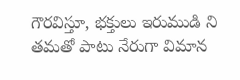గౌరవిస్తూ, భక్తులు ఇరుముడి ని తమతో పాటు నేరుగా విమాన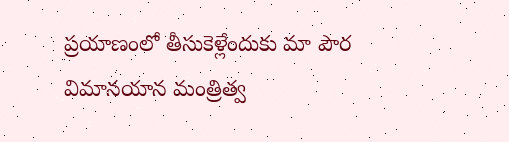ప్రయాణంలో తీసుకెళ్లేందుకు మా పౌర విమానయాన మంత్రిత్వ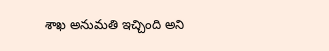శాఖ అనుమతి ఇచ్చింది అని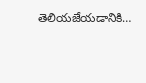తెలియజేయడానికి…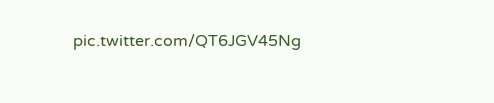pic.twitter.com/QT6JGV45Ng